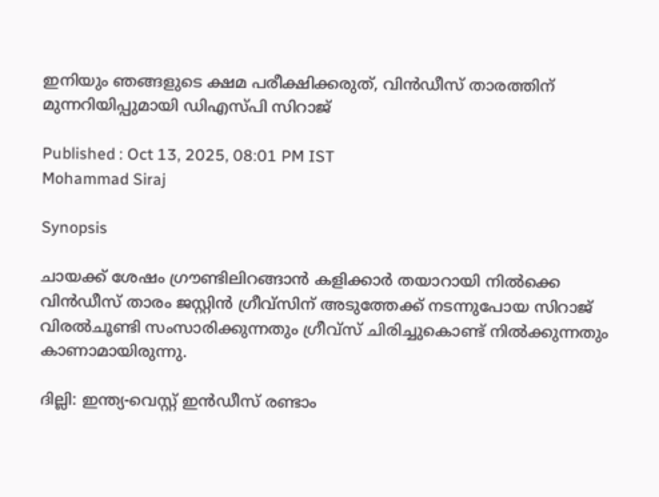ഇനിയും ഞങ്ങളുടെ ക്ഷമ പരീക്ഷിക്കരുത്, വിന്‍ഡീസ് താരത്തിന് മുന്നറിയിപ്പുമായി ഡിഎസ്‌പി സിറാജ്

Published : Oct 13, 2025, 08:01 PM IST
Mohammad Siraj

Synopsis

ചായക്ക് ശേഷം ഗ്രൗണ്ടിലിറങ്ങാന്‍ കളിക്കാര്‍ തയാറായി നില്‍ക്കെ വിന്‍ഡീസ് താരം ജസ്റ്റിന്‍ ഗ്രീവ്സിന് അടുത്തേക്ക് നടന്നുപോയ സിറാജ് വിരല്‍ചൂണ്ടി സംസാരിക്കുന്നതും ഗ്രീവ്സ് ചിരിച്ചുകൊണ്ട് നില്‍ക്കുന്നതും കാണാമായിരുന്നു.

ദില്ലി: ഇന്ത്യ-വെസ്റ്റ് ഇന്‍ഡീസ് രണ്ടാം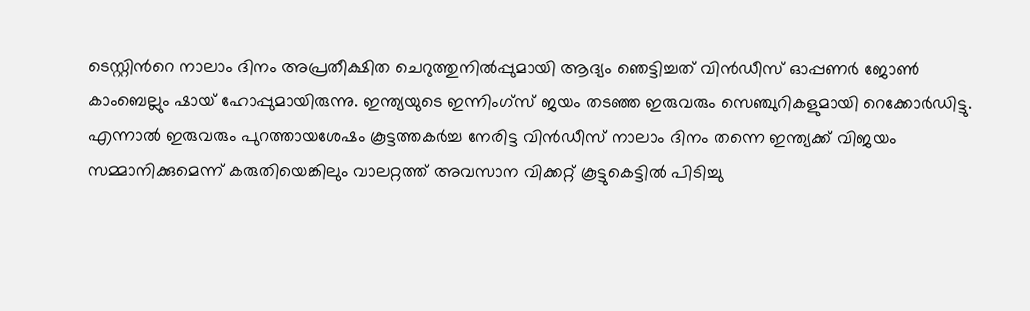ടെസ്റ്റിന്‍റെ നാലാം ദിനം അപ്രതീക്ഷിത ചെറുത്തുനില്‍പ്പുമായി ആദ്യം ഞെട്ടിച്ചത് വിന്‍ഡീസ് ഓപ്പണര്‍ ജോണ്‍ കാംബെല്ലും ഷായ് ഹോപ്പുമായിരുന്നു. ഇന്ത്യയുടെ ഇന്നിംഗ്സ് ജയം തടഞ്ഞ ഇരുവരും സെഞ്ചുറികളുമായി റെക്കോര്‍ഡിട്ടു. എന്നാല്‍ ഇരുവരും പുറത്തായശേഷം കൂട്ടത്തകര്‍ച്ച നേരിട്ട വിന്‍ഡീസ് നാലാം ദിനം തന്നെ ഇന്ത്യക്ക് വിജയം സമ്മാനിക്കുമെന്ന് കരുതിയെങ്കിലും വാലറ്റത്ത് അവസാന വിക്കറ്റ് കൂട്ടുകെട്ടില്‍ പിടിച്ചു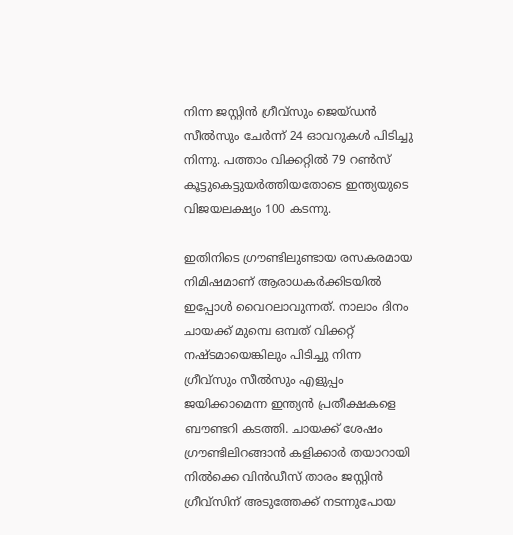നിന്ന ജസ്റ്റിന്‍ ഗ്രീവ്സും ജെയ്ഡന്‍ സീല്‍സും ചേര്‍ന്ന് 24 ഓവറുകള്‍ പിടിച്ചു നിന്നു. പത്താം വിക്കറ്റില്‍ 79 റണ്‍സ് കൂട്ടുകെട്ടുയര്‍ത്തിയതോടെ ഇന്ത്യയുടെ വിജയലക്ഷ്യം 100 കടന്നു.

ഇതിനിടെ ഗ്രൗണ്ടിലുണ്ടായ രസകരമായ നിമിഷമാണ് ആരാധകര്‍ക്കിടയില്‍ ഇപ്പോള്‍ വൈറലാവുന്നത്. നാലാം ദിനം ചായക്ക് മുമ്പെ ഒമ്പത് വിക്കറ്റ് നഷ്ടമായെങ്കിലും പിടിച്ചു നിന്ന ഗ്രീവ്സും സീല്‍സും എളുപ്പം ജയിക്കാമെന്ന ഇന്ത്യൻ പ്രതീക്ഷകളെ ബൗണ്ടറി കടത്തി. ചായക്ക് ശേഷം ഗ്രൗണ്ടിലിറങ്ങാന്‍ കളിക്കാര്‍ തയാറായി നില്‍ക്കെ വിന്‍ഡീസ് താരം ജസ്റ്റിന്‍ ഗ്രീവ്സിന് അടുത്തേക്ക് നടന്നുപോയ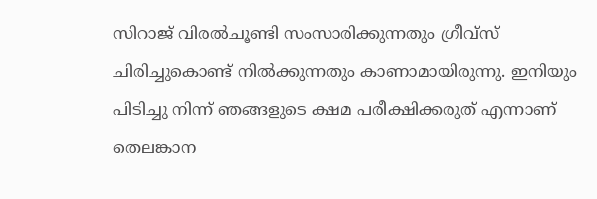സിറാജ് വിരല്‍ചൂണ്ടി സംസാരിക്കുന്നതും ഗ്രീവ്സ് ചിരിച്ചുകൊണ്ട് നില്‍ക്കുന്നതും കാണാമായിരുന്നു. ഇനിയും പിടിച്ചു നിന്ന് ഞങ്ങളുടെ ക്ഷമ പരീക്ഷിക്കരുത് എന്നാണ് തെലങ്കാന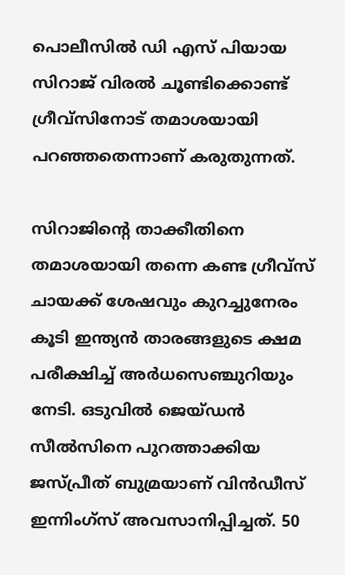പൊലീസില്‍ ഡി എസ് പിയായ സിറാജ് വിരല്‍ ചൂണ്ടിക്കൊണ്ട് ഗ്രീവ്സിനോട് തമാശയായി പറഞ്ഞതെന്നാണ് കരുതുന്നത്.

സിറാജിന്‍റെ താക്കീതിനെ തമാശയായി തന്നെ കണ്ട ഗ്രീവ്സ് ചായക്ക് ശേഷവും കുറച്ചുനേരം കൂടി ഇന്ത്യൻ താരങ്ങളുടെ ക്ഷമ പരീക്ഷിച്ച് അര്‍ധസെഞ്ചുറിയും നേടി. ഒടുവില്‍ ജെയ്ഡന്‍ സീല്‍സിനെ പുറത്താക്കിയ ജസ്പ്രീത് ബുമ്രയാണ് വിന്‍ഡീസ് ഇന്നിംഗ്സ് അവസാനിപ്പിച്ചത്. 50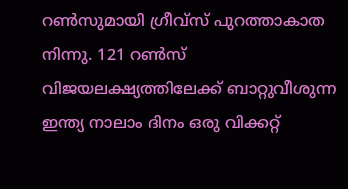റണ്‍സുമായി ഗ്രീവ്സ് പുറത്താകാത നിന്നു. 121 റണ്‍സ് വിജയലക്ഷ്യത്തിലേക്ക് ബാറ്റുവീശുന്ന ഇന്ത്യ നാലാം ദിനം ഒരു വിക്കറ്റ്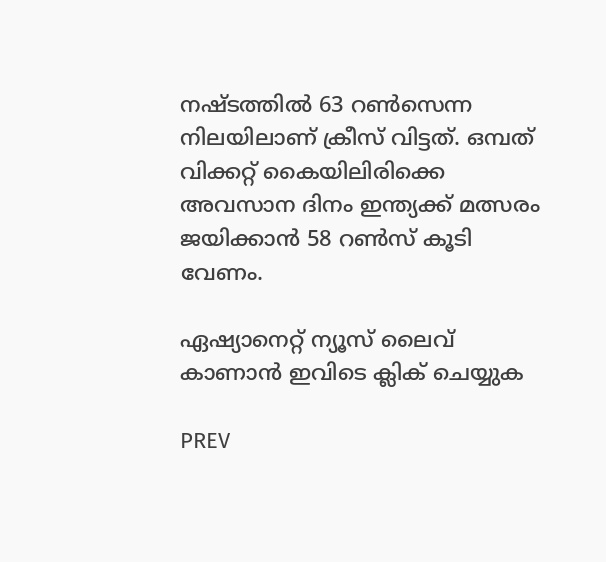നഷ്ടത്തില്‍ 63 റണ്‍സെന്ന നിലയിലാണ് ക്രീസ് വിട്ടത്. ഒമ്പത് വിക്കറ്റ് കൈയിലിരിക്കെ അവസാന ദിനം ഇന്ത്യക്ക് മത്സരം ജയിക്കാന്‍ 58 റണ്‍സ് കൂടി വേണം.

ഏഷ്യാനെറ്റ് ന്യൂസ് ലൈവ് കാണാന്‍ ഇവിടെ ക്ലിക് ചെയ്യുക

PREV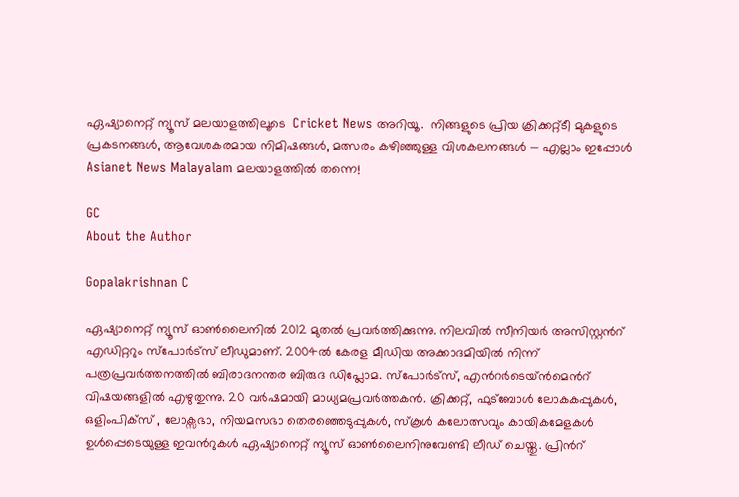ഏഷ്യാനെറ്റ് ന്യൂസ് മലയാളത്തിലൂടെ  Cricket News അറിയൂ.  നിങ്ങളുടെ പ്രിയ ക്രിക്കറ്റ്ടീ മുകളുടെ പ്രകടനങ്ങൾ, ആവേശകരമായ നിമിഷങ്ങൾ, മത്സരം കഴിഞ്ഞുള്ള വിശകലനങ്ങൾ — എല്ലാം ഇപ്പോൾ Asianet News Malayalam മലയാളത്തിൽ തന്നെ!

GC
About the Author

Gopalakrishnan C

ഏഷ്യാനെറ്റ് ന്യൂസ് ഓണ്‍ലൈനില്‍ 2012 മുതല്‍ പ്രവര്‍ത്തിക്കുന്നു. നിലവില്‍ സീനിയര്‍ അസിസ്റ്റന്‍റ് എഡിറ്ററും സ്പോർട്സ് ലീഡുമാണ്. 2004ൽ കേരള മീഡിയ അക്കാദമിയില്‍ നിന്ന് പത്രപ്രവര്‍ത്തനത്തില്‍ ബിരാദനന്തര ബിരുദ ഡിപ്ലോമ. സ്പോര്‍ട്സ്, എന്‍റര്‍ടെയ്ൻമെന്‍റ് വിഷയങ്ങളില്‍ എഴുതുന്നു. 20 വര്‍ഷമായി മാധ്യമപ്രവര്‍ത്തകൻ. ക്രിക്കറ്റ്, ഫുട്ബോള്‍ ലോകകപ്പുകൾ, ഒളിംപിക്സ് , ലോക്സഭാ, നിയമസഭാ തെരഞ്ഞെടുപ്പുകള്‍, സ്കൂള്‍ കലോത്സവും കായികമേളകള്‍ ഉള്‍പ്പെടെയുള്ള ഇവന്‍റുകള്‍ ഏഷ്യാനെറ്റ് ന്യൂസ് ഓണ്‍ലൈനിനുവേണ്ടി ലീഡ് ചെയ്തു. പ്രിന്‍റ്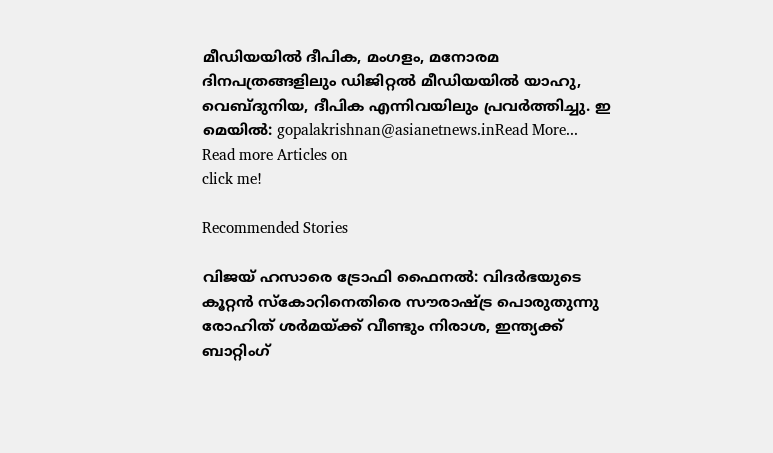മീഡിയയില്‍ ദീപിക, മംഗളം, മനോരമ ദിനപത്രങ്ങളിലും ഡിജിറ്റൽ മീഡിയയില്‍ യാഹു, വെബ്ദുനിയ, ദീപിക എന്നിവയിലും പ്രവര്‍ത്തിച്ചു. ഇ മെയില്‍: gopalakrishnan@asianetnews.inRead More...
Read more Articles on
click me!

Recommended Stories

വിജയ് ഹസാരെ ട്രോഫി ഫൈനല്‍: വിദര്‍ഭയുടെ കൂറ്റന്‍ സ്‌കോറിനെതിരെ സൗരാഷ്ട്ര പൊരുതുന്നു
രോഹിത് ശര്‍മയ്ക്ക് വീണ്ടും നിരാശ, ഇന്ത്യക്ക് ബാറ്റിംഗ്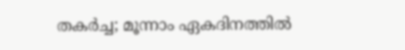തകര്‍ച്ച; മൂന്നാം ഏകദിനത്തില്‍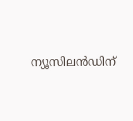ന്യൂസിലന്‍ഡിന്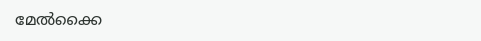മേല്‍ക്കൈ